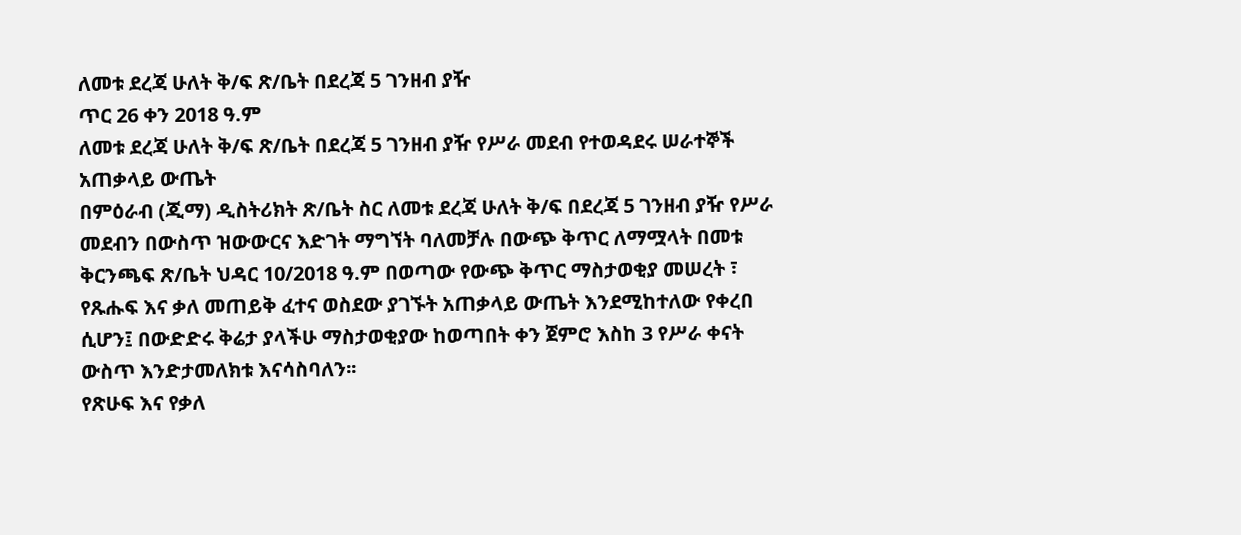ለመቱ ደረጃ ሁለት ቅ/ፍ ጽ/ቤት በደረጃ 5 ገንዘብ ያዥ
ጥር 26 ቀን 2018 ዓ.ም
ለመቱ ደረጃ ሁለት ቅ/ፍ ጽ/ቤት በደረጃ 5 ገንዘብ ያዥ የሥራ መደብ የተወዳደሩ ሠራተኞች አጠቃላይ ውጤት
በምዕራብ (ጂማ) ዲስትሪክት ጽ/ቤት ስር ለመቱ ደረጃ ሁለት ቅ/ፍ በደረጃ 5 ገንዘብ ያዥ የሥራ መደብን በውስጥ ዝውውርና እድገት ማግኘት ባለመቻሉ በውጭ ቅጥር ለማሟላት በመቱ ቅርንጫፍ ጽ/ቤት ህዳር 10/2018 ዓ.ም በወጣው የውጭ ቅጥር ማስታወቂያ መሠረት ፣ የጹሑፍ እና ቃለ መጠይቅ ፈተና ወስደው ያገኙት አጠቃላይ ውጤት እንደሚከተለው የቀረበ ሲሆን፤ በውድድሩ ቅሬታ ያላችሁ ማስታወቂያው ከወጣበት ቀን ጀምሮ እስከ 3 የሥራ ቀናት ውስጥ እንድታመለክቱ እናሳስባለን፡፡
የጽሁፍ እና የቃለ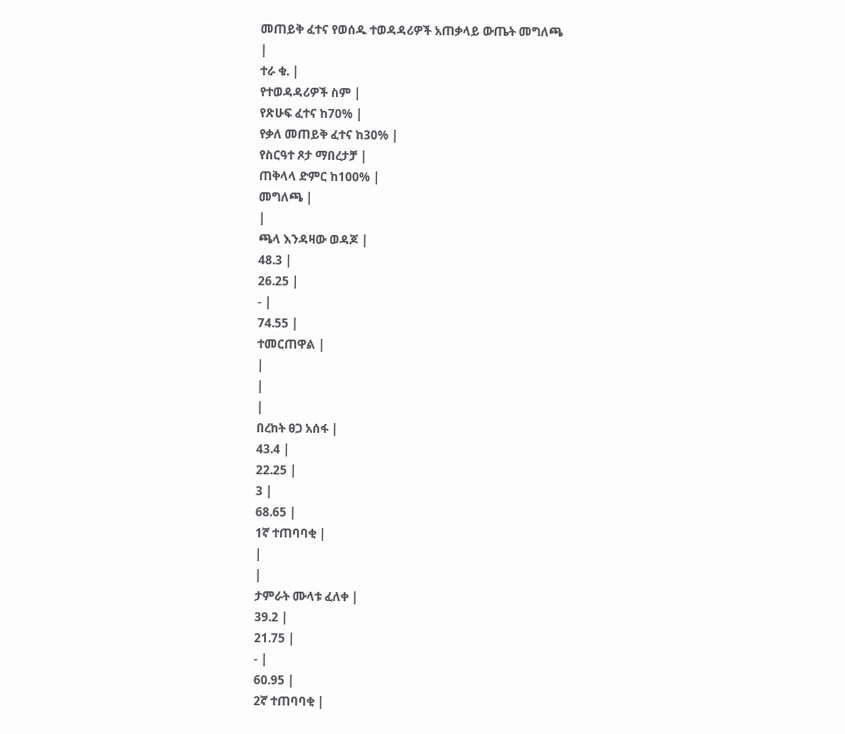መጠይቅ ፈተና የወሰዱ ተወዳዳሪዎች አጠቃላይ ውጤት መግለጫ
|
ተራ ቁ. |
የተወዳዳሪዎች ስም |
የጽሁፍ ፈተና ከ70% |
የቃለ መጠይቅ ፈተና ከ30% |
የስርዓተ ጾታ ማበረታቻ |
ጠቅላላ ድምር ከ100% |
መግለጫ |
|
ጫላ እንዳዛው ወዳጆ |
48.3 |
26.25 |
- |
74.55 |
ተመርጠዋል |
|
|
|
በረከት ፀጋ አሰፋ |
43.4 |
22.25 |
3 |
68.65 |
1ኛ ተጠባባቂ |
|
|
ታምራት ሙላቱ ፈለቀ |
39.2 |
21.75 |
- |
60.95 |
2ኛ ተጠባባቂ |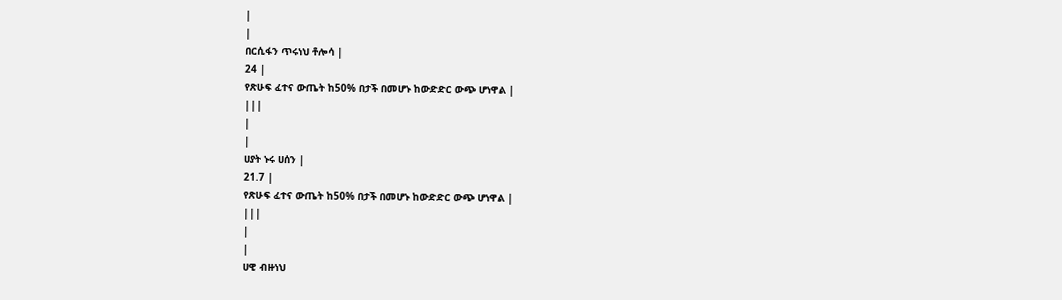|
|
በርሲፋን ጥሩነህ ቶሎሳ |
24 |
የጽሁፍ ፈተና ውጤት ከ50% በታች በመሆኑ ከውድድር ውጭ ሆነዋል |
|||
|
|
ሀያት ኑሩ ሀሰን |
21.7 |
የጽሁፍ ፈተና ውጤት ከ50% በታች በመሆኑ ከውድድር ውጭ ሆነዋል |
|||
|
|
ሀዊ ብዙነህ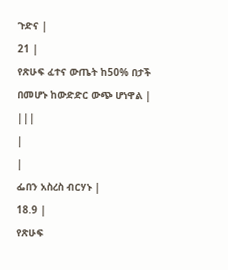ጉድና |
21 |
የጽሁፍ ፈተና ውጤት ከ50% በታች በመሆኑ ከውድድር ውጭ ሆነዋል |
|||
|
|
ፌበን አስረስ ብርሃኑ |
18.9 |
የጽሁፍ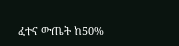ፈተና ውጤት ከ50%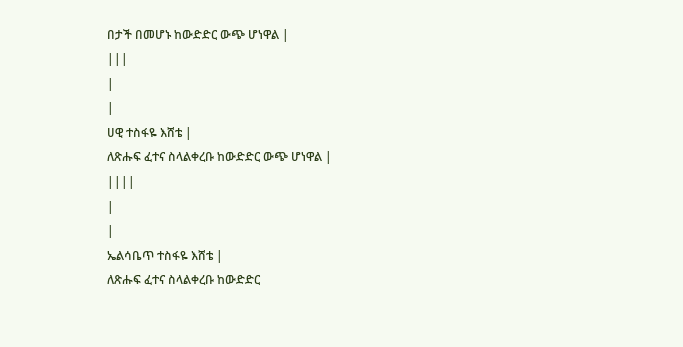በታች በመሆኑ ከውድድር ውጭ ሆነዋል |
|||
|
|
ሀዊ ተስፋዬ እሸቴ |
ለጽሑፍ ፈተና ስላልቀረቡ ከውድድር ውጭ ሆነዋል |
||||
|
|
ኤልሳቤጥ ተስፋዬ እሸቴ |
ለጽሑፍ ፈተና ስላልቀረቡ ከውድድር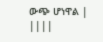ውጭ ሆነዋል |
||||